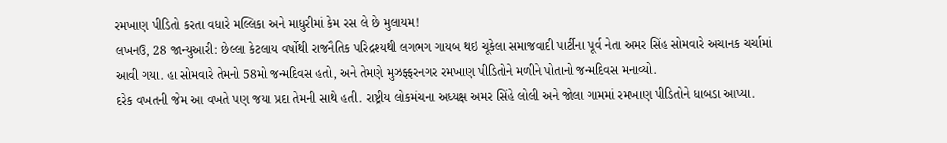રમખાણ પીડિતો કરતા વધારે મલ્લિકા અને માધુરીમાં કેમ રસ લે છે મુલાયમ!
લખનઉ, 28 જાન્યુઆરી: છેલ્લા કેટલાય વર્ષોથી રાજનૈતિક પરિદ્રશ્યથી લગભગ ગાયબ થઇ ચૂકેલા સમાજવાદી પાર્ટીના પૂર્વ નેતા અમર સિંહ સોમવારે અચાનક ચર્ચામાં આવી ગયા. હા સોમવારે તેમનો 58મો જન્મદિવસ હતો, અને તેમણે મુઝફ્ફરનગર રમખાણ પીડિતોને મળીને પોતાનો જન્મદિવસ મનાવ્યો.
દરેક વખતની જેમ આ વખતે પણ જયા પ્રદા તેમની સાથે હતી. રાષ્ટ્રીય લોકમંચના અધ્યક્ષ અમર સિંહે લોલી અને જોલા ગામમાં રમખાણ પીડિતોને ધાબડા આપ્યા.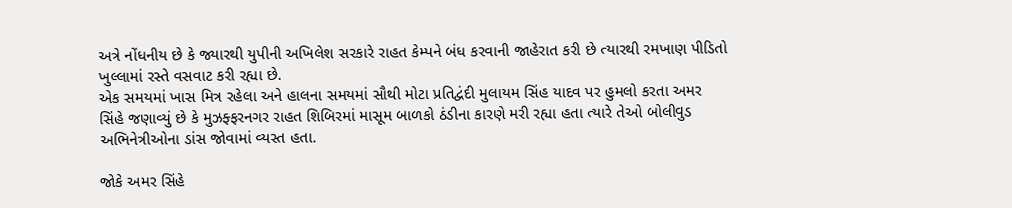અત્રે નોંધનીય છે કે જ્યારથી યુપીની અખિલેશ સરકારે રાહત કેમ્પને બંધ કરવાની જાહેરાત કરી છે ત્યારથી રમખાણ પીડિતો ખુલ્લામાં રસ્તે વસવાટ કરી રહ્યા છે.
એક સમયમાં ખાસ મિત્ર રહેલા અને હાલના સમયમાં સૌથી મોટા પ્રતિદ્વંદી મુલાયમ સિંહ યાદવ પર હુમલો કરતા અમર સિંહે જણાવ્યું છે કે મુઝફ્ફરનગર રાહત શિબિરમાં માસૂમ બાળકો ઠંડીના કારણે મરી રહ્યા હતા ત્યારે તેઓ બોલીવુડ અભિનેત્રીઓના ડાંસ જોવામાં વ્યસ્ત હતા.

જોકે અમર સિંહે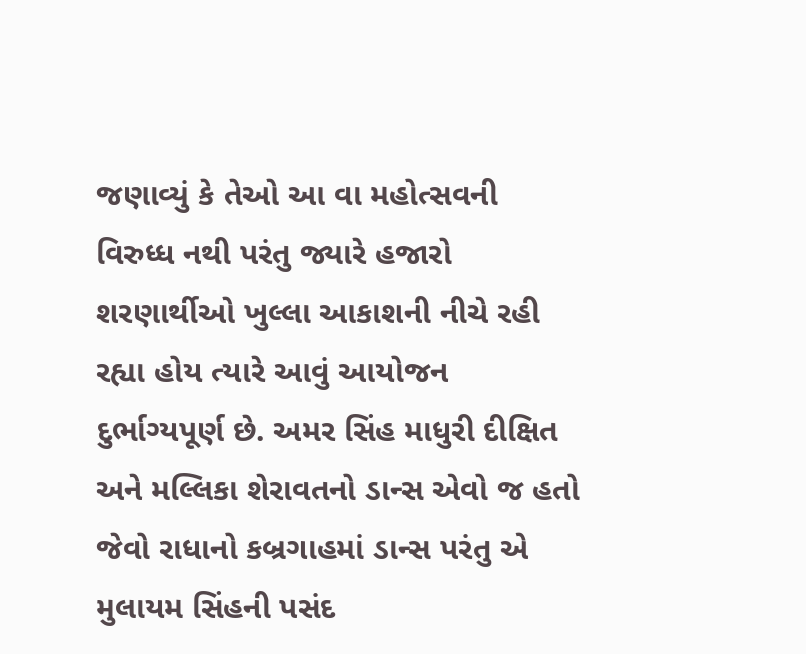જણાવ્યું કે તેઓ આ વા મહોત્સવની વિરુધ્ધ નથી પરંતુ જ્યારે હજારો શરણાર્થીઓ ખુલ્લા આકાશની નીચે રહી રહ્યા હોય ત્યારે આવું આયોજન દુર્ભાગ્યપૂર્ણ છે. અમર સિંહ માધુરી દીક્ષિત અને મલ્લિકા શેરાવતનો ડાન્સ એવો જ હતો જેવો રાધાનો કબ્રગાહમાં ડાન્સ પરંતુ એ મુલાયમ સિંહની પસંદ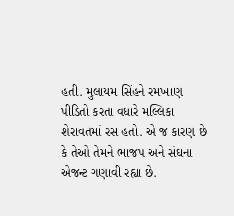હતી. મુલાયમ સિંહને રમખાણ પીડિતો કરતા વધારે મલ્લિકા શેરાવતમાં રસ હતો. એ જ કારણ છે કે તેઓ તેમને ભાજપ અને સંઘના એજન્ટ ગણાવી રહ્યા છે.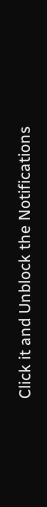Click it and Unblock the Notifications